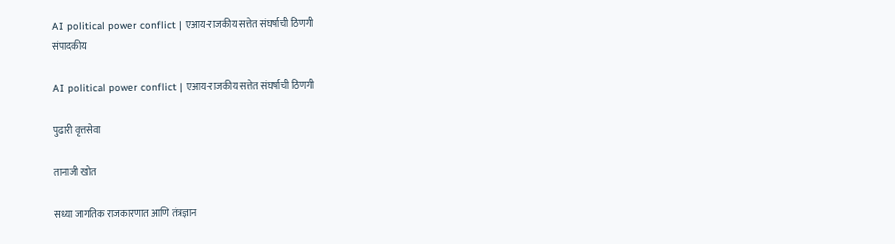AI political power conflict | एआय-राजकीय सत्तेत संघर्षाची ठिणगी
संपादकीय

AI political power conflict | एआय-राजकीय सत्तेत संघर्षाची ठिणगी

पुढारी वृत्तसेवा

तानाजी खोत

सध्या जागतिक राजकारणात आणि तंत्रज्ञान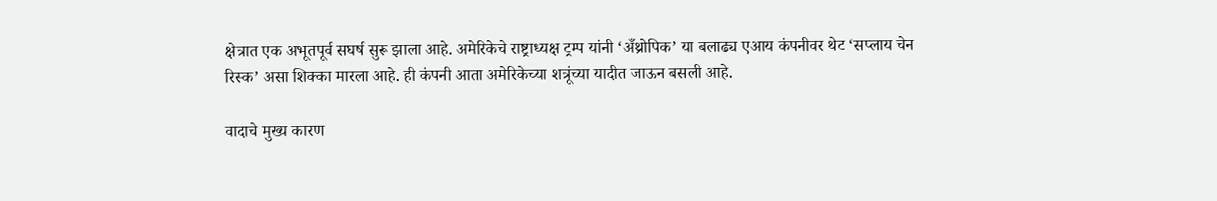क्षेत्रात एक अभूतपूर्व सघर्ष सुरू झाला आहे. अमेरिकेचे राष्ट्राध्यक्ष ट्रम्प यांनी ‘अँथ्रोपिक’ या बलाढ्य एआय कंपनीवर थेट ‘सप्लाय चेन रिस्क’ असा शिक्का मारला आहे. ही कंपनी आता अमेरिकेच्या शत्रूंच्या यादीत जाऊन बसली आहे.

वादाचे मुख्य कारण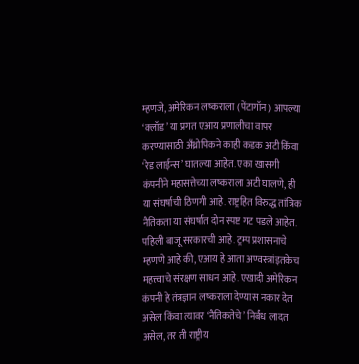म्हणजे, अमेरिकन लष्कराला (पेंटागॉन) आपल्या ‘क्लॉड’ या प्रगत एआय प्रणालीचा वापर करण्यासाठी अँथ्रोपिकने काही कडक अटी किंवा ‘रेड लाईन्स’ घातल्या आहेत. एका खासगी कंपनीने महासत्तेच्या लष्कराला अटी घालणे, ही या संघर्षाची ठिणगी आहे. राष्ट्रहित विरुद्ध तांत्रिक नैतिकता या संघर्षात दोन स्पष्ट गट पडले आहेत. पहिली बाजू सरकारची आहे. ट्रम्प प्रशासनाचे म्हणणे आहे की, एआय हे आता अण्वस्त्रांइतकेच महत्त्वाचे संरक्षण साधन आहे. एखादी अमेरिकन कंपनी हे तंत्रज्ञान लष्कराला देण्यास नकार देत असेल किंवा त्यावर ‘नैतिकतेचे’ निर्बंध लादत असेल, तर ती राष्ट्रीय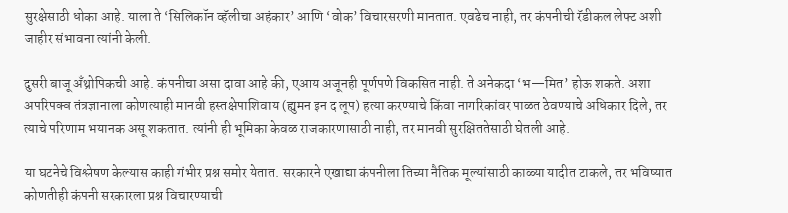सुरक्षेसाठी धोका आहे. याला ते ‘सिलिकॉन व्हॅलीचा अहंकार’ आणि ‘वोक’ विचारसरणी मानतात. एवढेच नाही, तर कंपनीची रॅडीकल लेफ्ट अशी जाहीर संभावना त्यांनी केली.

दुसरी बाजू अँथ्रोपिकची आहे. कंपनीचा असा दावा आहे की, एआय अजूनही पूर्णपणे विकसित नाही. ते अनेकदा ‘भ—मित’ होऊ शकते. अशा अपरिपक्व तंत्रज्ञानाला कोणत्याही मानवी हस्तक्षेपाशिवाय (ह्युमन इन द लूप) हत्या करण्याचे किंवा नागरिकांवर पाळत ठेवण्याचे अधिकार दिले, तर त्याचे परिणाम भयानक असू शकतात. त्यांनी ही भूमिका केवळ राजकारणासाठी नाही, तर मानवी सुरक्षिततेसाठी घेतली आहे.

या घटनेचे विश्लेषण केल्यास काही गंभीर प्रश्न समोर येतात. सरकारने एखाद्या कंपनीला तिच्या नैतिक मूल्यांसाठी काळ्या यादीत टाकले, तर भविष्यात कोणतीही कंपनी सरकारला प्रश्न विचारण्याची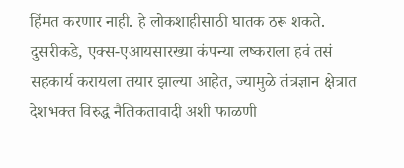हिंमत करणार नाही. हे लोकशाहीसाठी घातक ठरू शकते. दुसरीकडे, एक्स-एआयसारख्या कंपन्या लष्कराला हवं तसं सहकार्य करायला तयार झाल्या आहेत, ज्यामुळे तंत्रज्ञान क्षेत्रात देशभक्त विरुद्ध नैतिकतावादी अशी फाळणी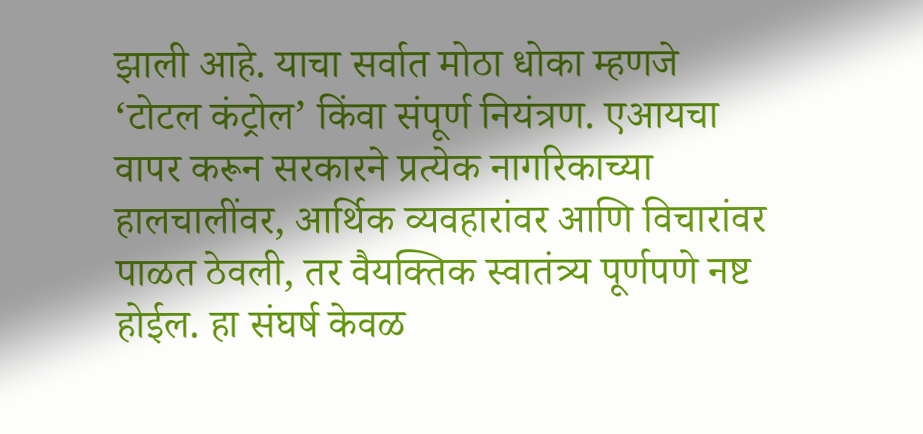झाली आहे. याचा सर्वात मोठा धोका म्हणजे ‘टोटल कंट्रोल’ किंवा संपूर्ण नियंत्रण. एआयचा वापर करून सरकारने प्रत्येक नागरिकाच्या हालचालींवर, आर्थिक व्यवहारांवर आणि विचारांवर पाळत ठेवली, तर वैयक्तिक स्वातंत्र्य पूर्णपणे नष्ट होईल. हा संघर्ष केवळ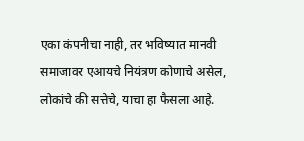एका कंपनीचा नाही, तर भविष्यात मानवी समाजावर एआयचे नियंत्रण कोणाचे असेल, लोकांचे की सत्तेचे, याचा हा फैसला आहे.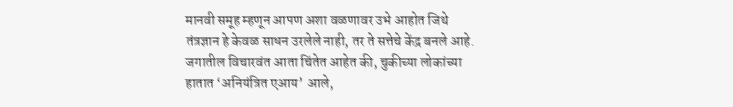मानवी समूह म्हणून आपण अशा वळणावर उभे आहोत जिथे तंत्रज्ञान हे केवळ साधन उरलेले नाही, तर ते सत्तेचे केंद्र बनले आहे. जगातील विचारवंत आता चिंतेत आहेत की, चुकीच्या लोकांच्या हातात ‘अनियंत्रित एआय’ आले,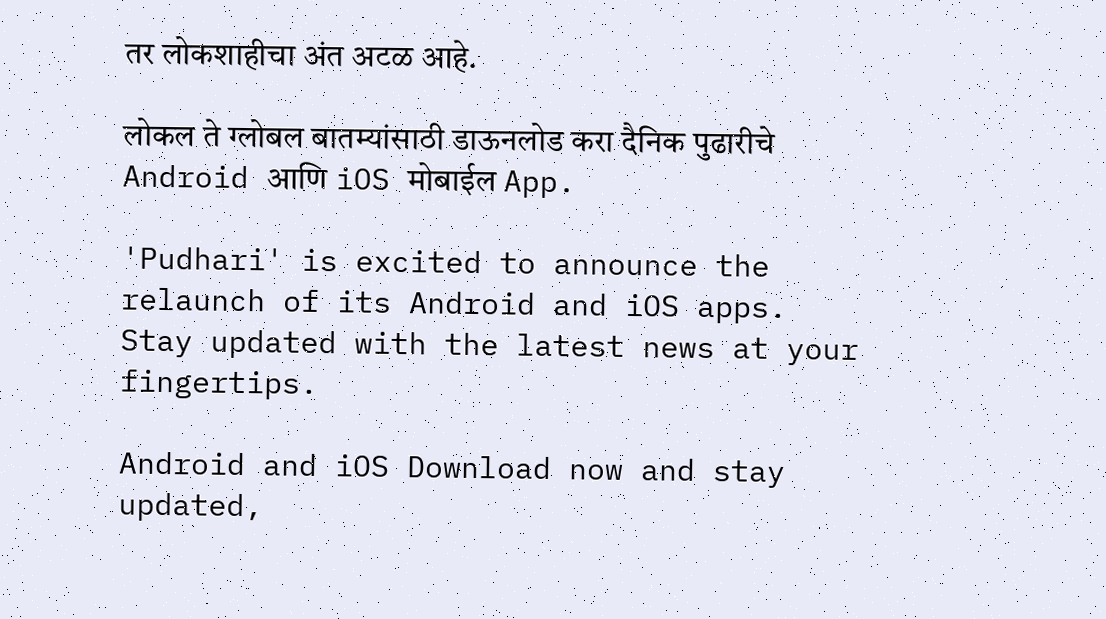तर लोकशाहीचा अंत अटळ आहे.

लोकल ते ग्लोबल बातम्यांसाठी डाऊनलोड करा दैनिक पुढारीचे Android आणि iOS मोबाईल App.

'Pudhari' is excited to announce the relaunch of its Android and iOS apps. Stay updated with the latest news at your fingertips.

Android and iOS Download now and stay updated,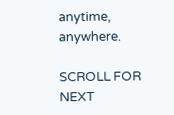anytime, anywhere.

SCROLL FOR NEXT